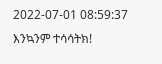2022-07-01 08:59:37
እንኳንም ተሳሳትክ!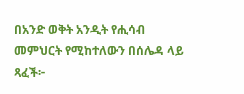በአንድ ወቅት አንዲት የሒሳብ መምህርት የሚከተለውን በሰሌዳ ላይ ጻፈች፦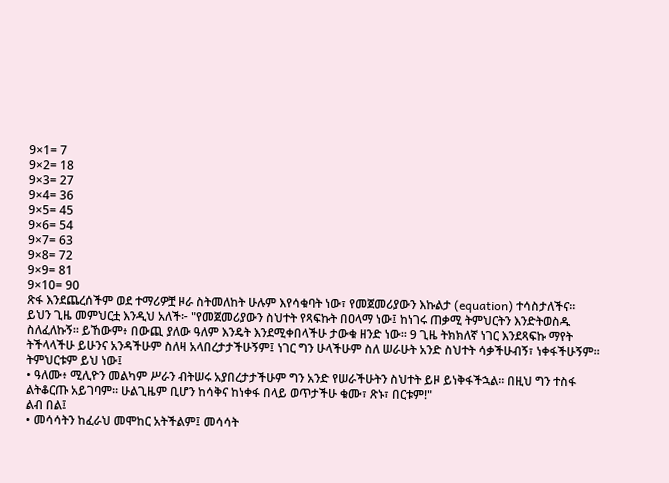9×1= 7
9×2= 18
9×3= 27
9×4= 36
9×5= 45
9×6= 54
9×7= 63
9×8= 72
9×9= 81
9×10= 90
ጽፋ እንደጨረሰችም ወደ ተማሪዎቿ ዞራ ስትመለከት ሁሉም እየሳቁባት ነው፣ የመጀመሪያውን እኩልታ (equation) ተሳስታለችና።
ይህን ጊዜ መምህርቷ እንዲህ አለች፦ "የመጀመሪያውን ስህተት የጻፍኩት በዐላማ ነው፤ ከነገሩ ጠቃሚ ትምህርትን እንድትወስዱ ስለፈለኩኝ። ይኸውም፥ በውጪ ያለው ዓለም እንዴት እንደሚቀበላችሁ ታውቁ ዘንድ ነው። 9 ጊዜ ትክክለኛ ነገር እንደጻፍኩ ማየት ትችላላችሁ ይሁንና አንዳችሁም ስለዛ አላበረታታችሁኝም፤ ነገር ግን ሁላችሁም ስለ ሠራሁት አንድ ስህተት ሳቃችሁብኝ፣ ነቀፋችሁኝም።
ትምህርቱም ይህ ነው፤
• ዓለሙ፥ ሚሊዮን መልካም ሥራን ብትሠሩ አያበረታታችሁም ግን አንድ የሠራችሁትን ስህተት ይዞ ይነቅፋችኋል። በዚህ ግን ተስፋ ልትቆርጡ አይገባም። ሁልጊዜም ቢሆን ከሳቅና ከነቀፋ በላይ ወጥታችሁ ቁሙ፣ ጽኑ፣ በርቱም!"
ልብ በል፤
• መሳሳትን ከፈራህ መሞከር አትችልም፤ መሳሳት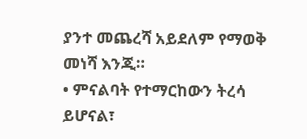ያንተ መጨረሻ አይደለም የማወቅ መነሻ እንጂ።
• ምናልባት የተማርከውን ትረሳ ይሆናል፣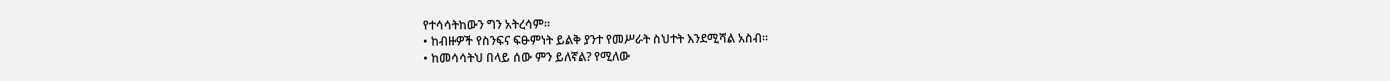የተሳሳትከውን ግን አትረሳም።
• ከብዙዎች የስንፍና ፍፁምነት ይልቅ ያንተ የመሥራት ስህተት እንደሚሻል አስብ።
• ከመሳሳትህ በላይ ሰው ምን ይለኛል? የሚለው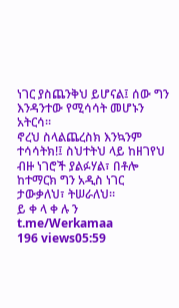ነገር ያስጨንቅህ ይሆናል፤ ሰው ግን እንዳንተው የሚሳሳት መሆኑን አትርሳ።
ኖረህ ስላልጨረስክ እንኳንም ተሳሳትክ!፤ ስህተትህ ላይ ከዘገየህ ብዙ ነገሮች ያልፉሃል፣ በቶሎ ከተማርክ ግን አዲስ ነገር ታውቃለህ፣ ትሠራለህ።
ይ ቀ ላ ቀ ሉ ን
t.me/Werkamaa
196 views05:59